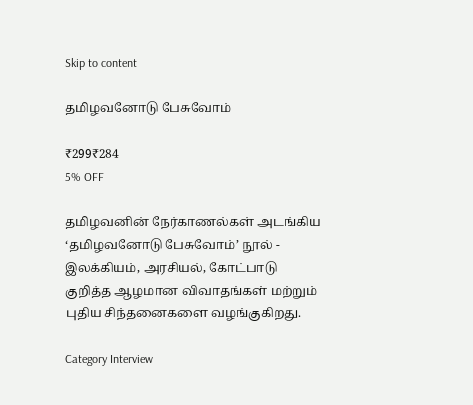Skip to content

தமிழவனோடு பேசுவோம்

₹299₹284
5% OFF

தமிழவனின் நேர்காணல்கள் அடங்கிய ‘தமிழவனோடு பேசுவோம்’ நூல் - இலக்கியம், அரசியல், கோட்பாடு குறித்த ஆழமான விவாதங்கள் மற்றும் புதிய சிந்தனைகளை வழங்குகிறது.

Category Interview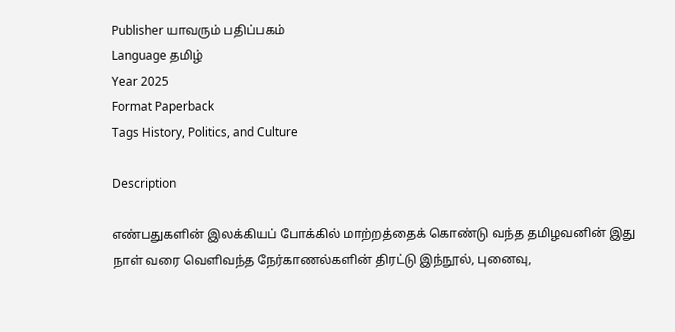Publisher யாவரும் பதிப்பகம்
Language தமிழ்
Year 2025
Format Paperback
Tags History, Politics, and Culture

Description

எண்பதுகளின் இலக்கியப் போக்கில் மாற்றத்தைக் கொண்டு வந்த தமிழவனின் இது நாள் வரை வெளிவந்த நேர்காணல்களின் திரட்டு இந்நூல், புனைவு,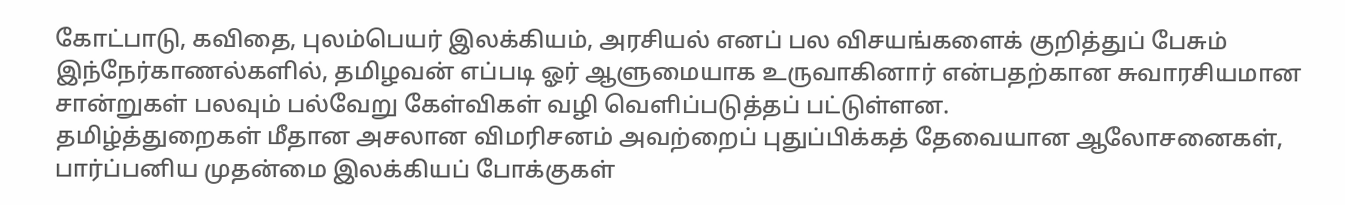கோட்பாடு, கவிதை, புலம்பெயர் இலக்கியம், அரசியல் எனப் பல விசயங்களைக் குறித்துப் பேசும் இந்நேர்காணல்களில், தமிழவன் எப்படி ஓர் ஆளுமையாக உருவாகினார் என்பதற்கான சுவாரசியமான சான்றுகள் பலவும் பல்வேறு கேள்விகள் வழி வெளிப்படுத்தப் பட்டுள்ளன.
தமிழ்த்துறைகள் மீதான அசலான விமரிசனம் அவற்றைப் புதுப்பிக்கத் தேவையான ஆலோசனைகள், பார்ப்பனிய முதன்மை இலக்கியப் போக்குகள்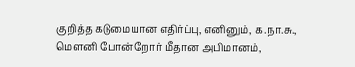குறித்த கடுமையான எதிர்ப்பு, எனினும், க.நா.சு., மௌனி போன்றோர் மீதான அபிமானம்,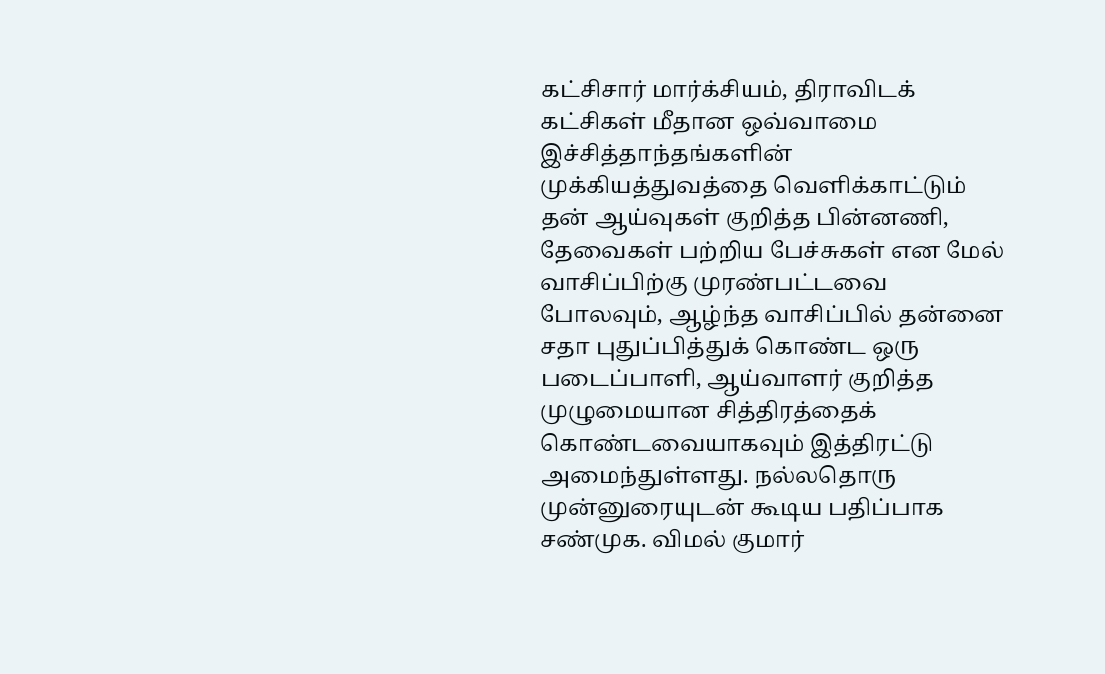கட்சிசார் மார்க்சியம், திராவிடக் கட்சிகள் மீதான ஒவ்வாமை இச்சித்தாந்தங்களின் முக்கியத்துவத்தை வெளிக்காட்டும் தன் ஆய்வுகள் குறித்த பின்னணி, தேவைகள் பற்றிய பேச்சுகள் என மேல் வாசிப்பிற்கு முரண்பட்டவை போலவும், ஆழ்ந்த வாசிப்பில் தன்னை சதா புதுப்பித்துக் கொண்ட ஒரு படைப்பாளி, ஆய்வாளர் குறித்த முழுமையான சித்திரத்தைக் கொண்டவையாகவும் இத்திரட்டு அமைந்துள்ளது. நல்லதொரு முன்னுரையுடன் கூடிய பதிப்பாக சண்முக. விமல் குமார்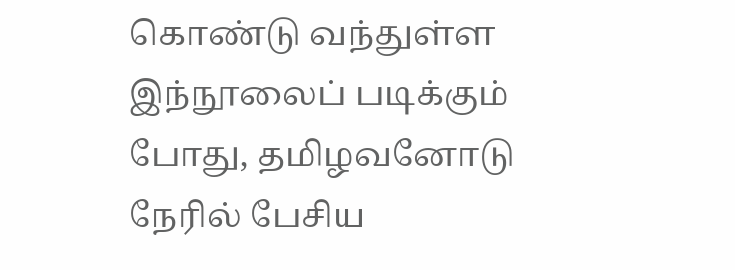கொண்டு வந்துள்ள இந்நூலைப் படிக்கும் போது, தமிழவனோடு நேரில் பேசிய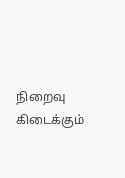நிறைவு கிடைக்கும்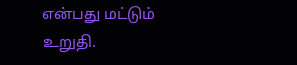என்பது மட்டும் உறுதி.